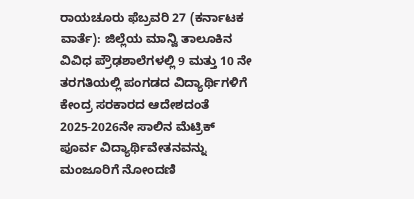ರಾಯಚೂರು ಫೆಬ್ರವರಿ 27 (ಕರ್ನಾಟಕ ವಾರ್ತೆ): ಜಿಲ್ಲೆಯ ಮಾನ್ವಿ ತಾಲೂಕಿನ ವಿವಿಧ ಪ್ರೌಢಶಾಲೆಗಳಲ್ಲಿ 9 ಮತ್ತು 10 ನೇ ತರಗತಿಯಲ್ಲಿ ಪಂಗಡದ ವಿದ್ಯಾರ್ಥಿಗಳಿಗೆ ಕೇಂದ್ರ ಸರಕಾರದ ಆದೇಶದಂತೆ 2025-2026ನೇ ಸಾಲಿನ ಮೆಟ್ರಿಕ್ ಪೂರ್ವ ವಿದ್ಯಾರ್ಥಿವೇತನವನ್ನು ಮಂಜೂರಿಗೆ ನೋಂದಣಿ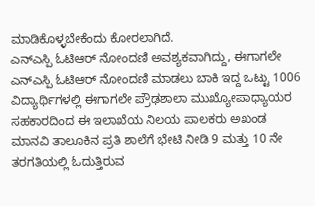ಮಾಡಿಕೊಳ್ಳಬೇಕೆಂದು ಕೋರಲಾಗಿದೆ.
ಎನ್ಎಸ್ಪಿ ಓಟಿಆರ್ ನೋಂದಣಿ ಅವಶ್ಯಕವಾಗಿದ್ದು, ಈಗಾಗಲೇ ಎನ್ಎಸ್ಪಿ ಓಟಿಆರ್ ನೋಂದಣಿ ಮಾಡಲು ಬಾಕಿ ಇದ್ದ ಒಟ್ಟು 1006 ವಿದ್ಯಾರ್ಥಿಗಳಲ್ಲಿ ಈಗಾಗಲೇ ಪ್ರೌಢಶಾಲಾ ಮುಖ್ಯೋಪಾಧ್ಯಾಯರ ಸಹಕಾರದಿಂದ ಈ ಇಲಾಖೆಯ ನಿಲಯ ಪಾಲಕರು ಅಖಂಡ ಮಾನವಿ ತಾಲೂಕಿನ ಪ್ರತಿ ಶಾಲೆಗೆ ಭೇಟಿ ನೀಡಿ 9 ಮತ್ತು 10 ನೇ ತರಗತಿಯಲ್ಲಿ ಓದುತ್ತಿರುವ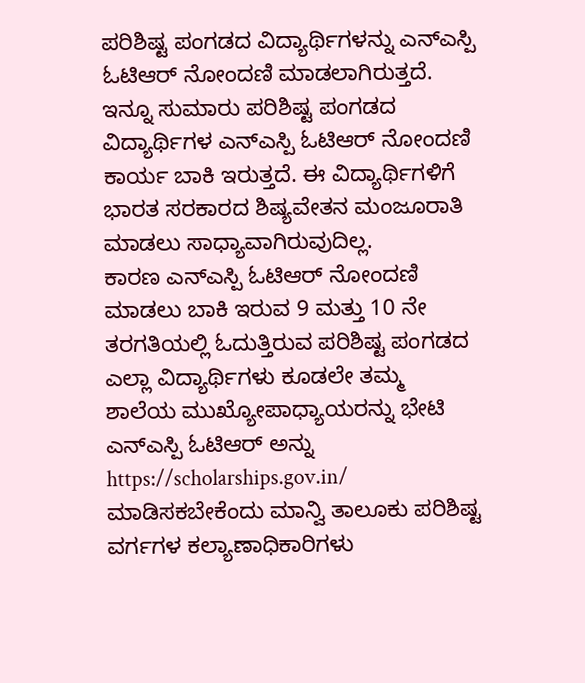ಪರಿಶಿಷ್ಟ ಪಂಗಡದ ವಿದ್ಯಾರ್ಥಿಗಳನ್ನು ಎನ್ಎಸ್ಪಿ ಓಟಿಆರ್ ನೋಂದಣಿ ಮಾಡಲಾಗಿರುತ್ತದೆ.
ಇನ್ನೂ ಸುಮಾರು ಪರಿಶಿಷ್ಟ ಪಂಗಡದ ವಿದ್ಯಾರ್ಥಿಗಳ ಎನ್ಎಸ್ಪಿ ಓಟಿಆರ್ ನೋಂದಣಿ ಕಾರ್ಯ ಬಾಕಿ ಇರುತ್ತದೆ. ಈ ವಿದ್ಯಾರ್ಥಿಗಳಿಗೆ ಭಾರತ ಸರಕಾರದ ಶಿಷ್ಯವೇತನ ಮಂಜೂರಾತಿ ಮಾಡಲು ಸಾಧ್ಯಾವಾಗಿರುವುದಿಲ್ಲ.
ಕಾರಣ ಎನ್ಎಸ್ಪಿ ಓಟಿಆರ್ ನೋಂದಣಿ ಮಾಡಲು ಬಾಕಿ ಇರುವ 9 ಮತ್ತು 10 ನೇ ತರಗತಿಯಲ್ಲಿ ಓದುತ್ತಿರುವ ಪರಿಶಿಷ್ಟ ಪಂಗಡದ ಎಲ್ಲಾ ವಿದ್ಯಾರ್ಥಿಗಳು ಕೂಡಲೇ ತಮ್ಮ ಶಾಲೆಯ ಮುಖ್ಯೋಪಾಧ್ಯಾಯರನ್ನು ಭೇಟಿ ಎನ್ಎಸ್ಪಿ ಓಟಿಆರ್ ಅನ್ನು https://scholarships.gov.in/ ಮಾಡಿಸಕಬೇಕೆಂದು ಮಾನ್ವಿ ತಾಲೂಕು ಪರಿಶಿಷ್ಟ ವರ್ಗಗಳ ಕಲ್ಯಾಣಾಧಿಕಾರಿಗಳು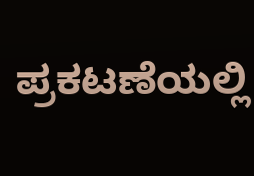ಪ್ರಕಟಣೆಯಲ್ಲಿ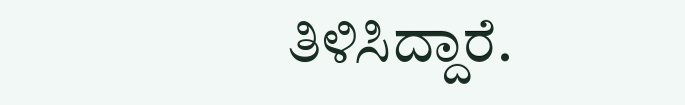ತಿಳಿಸಿದ್ದಾರೆ.